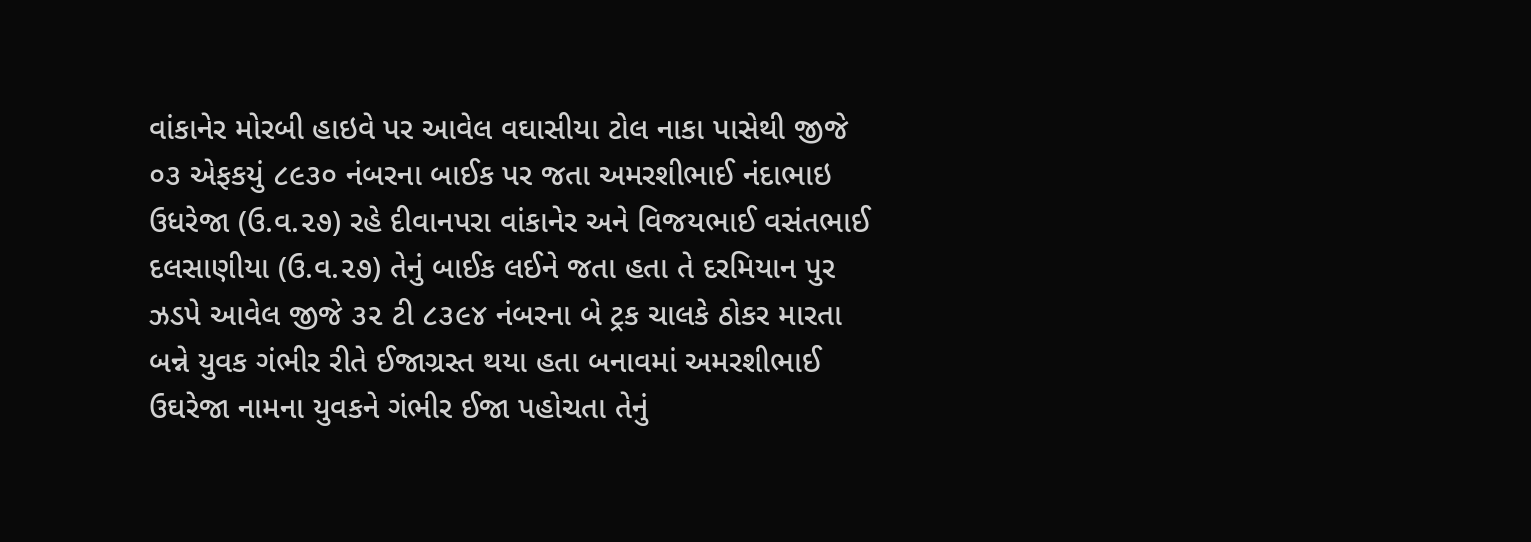વાંકાનેર મોરબી હાઇવે પર આવેલ વઘાસીયા ટોલ નાકા પાસેથી જીજે ૦૩ એફકયું ૮૯૩૦ નંબરના બાઈક પર જતા અમરશીભાઈ નંદાભાઇ ઉધરેજા (ઉ.વ.૨૭) રહે દીવાનપરા વાંકાનેર અને વિજયભાઈ વસંતભાઈ દલસાણીયા (ઉ.વ.૨૭) તેનું બાઈક લઈને જતા હતા તે દરમિયાન પુર ઝડપે આવેલ જીજે ૩૨ ટી ૮૩૯૪ નંબરના બે ટ્રક ચાલકે ઠોકર મારતા બન્ને યુવક ગંભીર રીતે ઈજાગ્રસ્ત થયા હતા બનાવમાં અમરશીભાઈ ઉઘરેજા નામના યુવકને ગંભીર ઈજા પહોચતા તેનું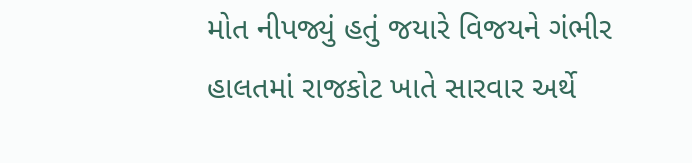મોત નીપજ્યું હતું જયારે વિજયને ગંભીર હાલતમાં રાજકોટ ખાતે સારવાર અર્થે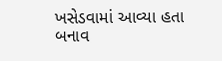ખસેડવામાં આવ્યા હતા બનાવ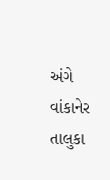અંગે વાંકાનેર તાલુકા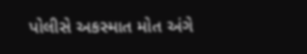પોલીસે અકસ્માત મોત અંગે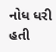નોધ ધરી હતી